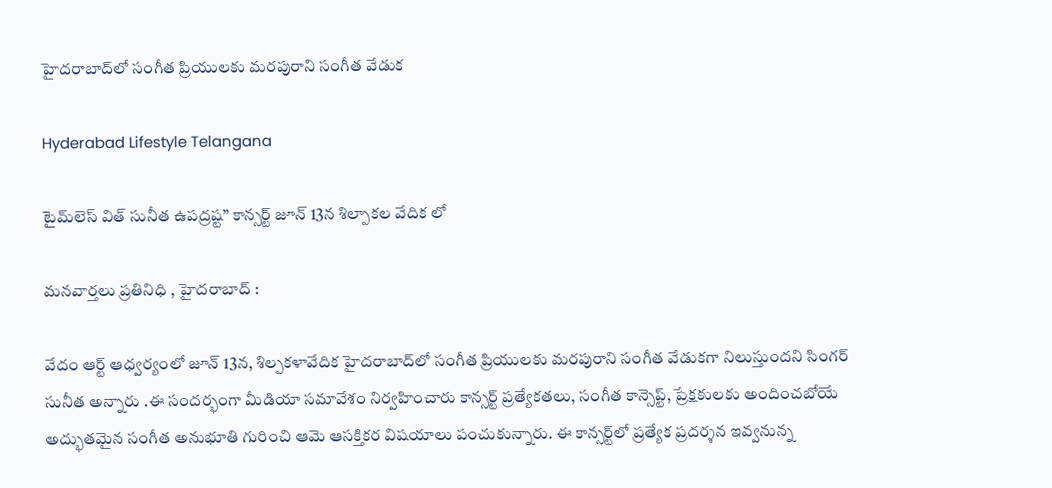హైదరాబాద్‌లో సంగీత ప్రియులకు మరపురాని సంగీత వేడుక

Hyderabad Lifestyle Telangana

టైమ్‌లెస్ విత్ సునీత ఉపద్రష్ట” కాన్సర్ట్‌ జూన్ 13న శిల్పాకల వేదిక లో

మనవార్తలు ప్రతినిధి , హైదరాబాద్ :

వేదం ఆర్ట్ ఆధ్వర్యంలో జూన్ 13న, శిల్పకళావేదిక హైదరాబాద్‌లో సంగీత ప్రియులకు మరపురాని సంగీత వేడుకగా నిలుస్తుందని సింగర్ సునీత అన్నారు .ఈ సందర్భంగా మీడియా సమావేశం నిర్వహించారు కాన్సర్ట్ ప్రత్యేకతలు, సంగీత కాన్సెప్ట్, ప్రేక్షకులకు అందించబోయే అద్భుతమైన సంగీత అనుభూతి గురించి ఆమె ఆసక్తికర విషయాలు పంచుకున్నారు. ఈ కాన్సర్ట్‌లో ప్రత్యేక ప్రదర్శన ఇవ్వనున్న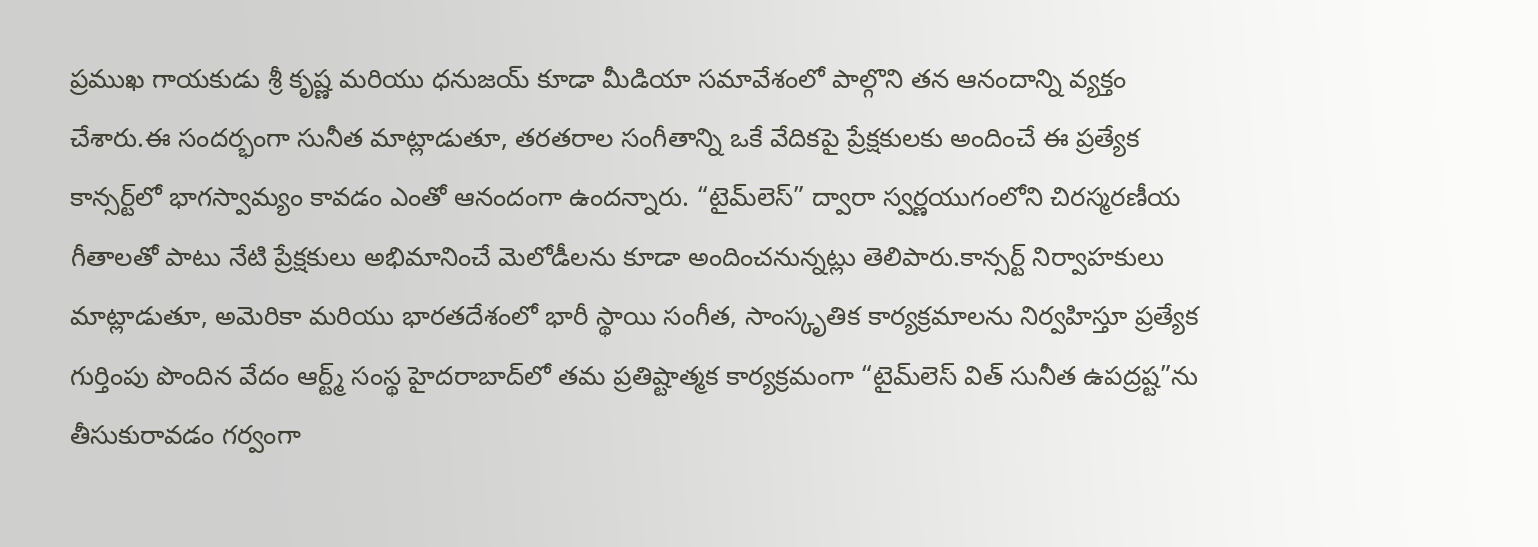ప్రముఖ గాయకుడు శ్రీ కృష్ణ మరియు ధనుజయ్ కూడా మీడియా సమావేశంలో పాల్గొని తన ఆనందాన్ని వ్యక్తం చేశారు.ఈ సందర్భంగా సునీత మాట్లాడుతూ, తరతరాల సంగీతాన్ని ఒకే వేదికపై ప్రేక్షకులకు అందించే ఈ ప్రత్యేక కాన్సర్ట్‌లో భాగస్వామ్యం కావడం ఎంతో ఆనందంగా ఉందన్నారు. “టైమ్‌లెస్” ద్వారా స్వర్ణయుగంలోని చిరస్మరణీయ గీతాలతో పాటు నేటి ప్రేక్షకులు అభిమానించే మెలోడీలను కూడా అందించనున్నట్లు తెలిపారు.కాన్సర్ట్ నిర్వాహకులు మాట్లాడుతూ, అమెరికా మరియు భారతదేశంలో భారీ స్థాయి సంగీత, సాంస్కృతిక కార్యక్రమాలను నిర్వహిస్తూ ప్రత్యేక గుర్తింపు పొందిన వేదం ఆర్ట్మ్ సంస్థ హైదరాబాద్‌లో తమ ప్రతిష్టాత్మక కార్యక్రమంగా “టైమ్‌లెస్ విత్ సునీత ఉపద్రష్ట”ను తీసుకురావడం గర్వంగా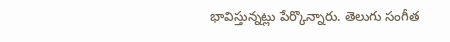భావిస్తున్నట్లు పేర్కొన్నారు. తెలుగు సంగీత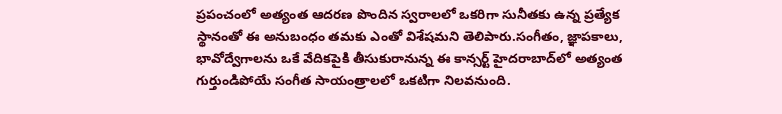ప్రపంచంలో అత్యంత ఆదరణ పొందిన స్వరాలలో ఒకరిగా సునీతకు ఉన్న ప్రత్యేక స్థానంతో ఈ అనుబంధం తమకు ఎంతో విశేషమని తెలిపారు.సంగీతం, జ్ఞాపకాలు, భావోద్వేగాలను ఒకే వేదికపైకి తీసుకురానున్న ఈ కాన్సర్ట్ హైదరాబాద్‌లో అత్యంత గుర్తుండిపోయే సంగీత సాయంత్రాలలో ఒకటిగా నిలవనుంది.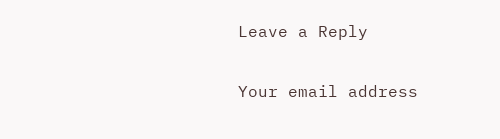Leave a Reply

Your email address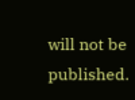will not be published.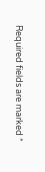Required fields are marked *